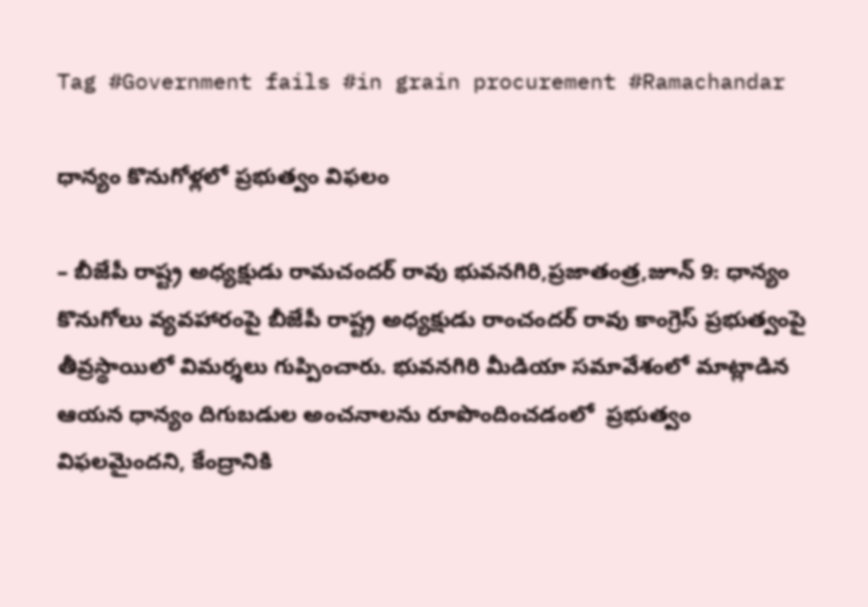Tag #Government fails #in grain procurement #Ramachandar

ధాన్యం కొనుగోళ్లలో ప్రభుత్వం విఫలం

– బీజేపీ రాష్ట్ర అధ్యక్షుడు రామచందర్‌ ‌రావు భువనగిరి,ప్రజాతంత్ర,జూన్‌ 9: ధాన్యం కొనుగోలు వ్యవహారంపై బీజేపీ రాష్ట్ర అధ్యక్షుడు రాంచందర్‌ ‌రావు కాంగ్రెస్‌ ‌ప్రభుత్వంపై తీవ్రస్థాయిలో విమర్శలు గుప్పించారు. భువనగిరి మీడియా సమావేశంలో మాట్లాడిన ఆయన ధాన్యం దిగుబడుల అంచనాలను రూపొందించడంలో  ప్రభుత్వం విఫలమైందని, కేంద్రానికి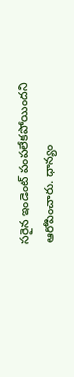సరైన ఇండెంట్‌ ‌పంపలేకపోయిందని ఆరోపించారు. ధాన్యం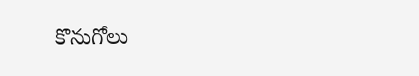కొనుగోలు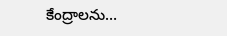కేంద్రాలను…